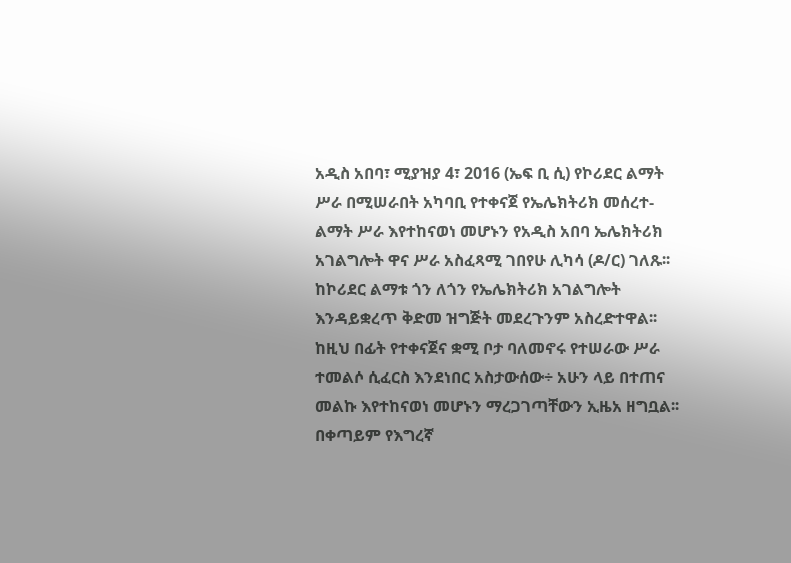አዲስ አበባ፣ ሚያዝያ 4፣ 2016 (ኤፍ ቢ ሲ) የኮሪደር ልማት ሥራ በሚሠራበት አካባቢ የተቀናጀ የኤሌክትሪክ መሰረተ-ልማት ሥራ እየተከናወነ መሆኑን የአዲስ አበባ ኤሌክትሪክ አገልግሎት ዋና ሥራ አስፈጻሚ ገበየሁ ሊካሳ (ዶ/ር) ገለጹ፡፡
ከኮሪደር ልማቱ ጎን ለጎን የኤሌክትሪክ አገልግሎት እንዳይቋረጥ ቅድመ ዝግጅት መደረጉንም አስረድተዋል፡፡
ከዚህ በፊት የተቀናጀና ቋሚ ቦታ ባለመኖሩ የተሠራው ሥራ ተመልሶ ሲፈርስ እንደነበር አስታውሰው÷ አሁን ላይ በተጠና መልኩ እየተከናወነ መሆኑን ማረጋገጣቸውን ኢዜአ ዘግቧል፡፡
በቀጣይም የእግረኛ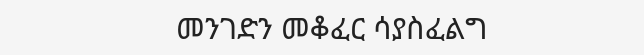መንገድን መቆፈር ሳያስፈልግ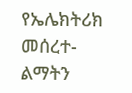የኤሌክትሪክ መሰረተ-ልማትን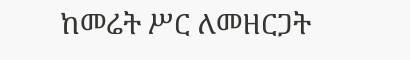ከመሬት ሥር ለመዘርጋት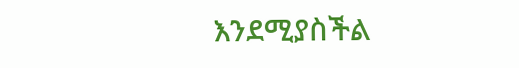እንደሚያስችል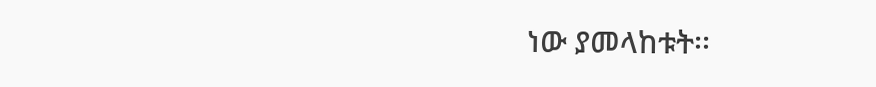ነው ያመላከቱት፡፡